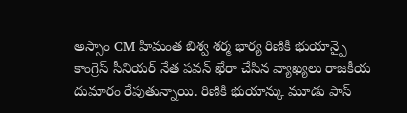అస్సాం CM హిమంత బిశ్వ శర్మ భార్య రిణికి భుయాన్పై
కాంగ్రెస్ సీనియర్ నేత పవన్ ఖేరా చేసిన వ్యాఖ్యలు రాజకీయ దుమారం రేపుతున్నాయి. రిణికి భుయాన్కు మూడు పాస్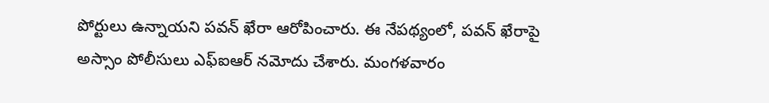పోర్టులు ఉన్నాయని పవన్ ఖేరా ఆరోపించారు. ఈ నేపథ్యంలో, పవన్ ఖేరాపై అస్సాం పోలీసులు ఎఫ్ఐఆర్ నమోదు చేశారు. మంగళవారం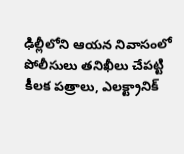ఢిల్లీలోని ఆయన నివాసంలో పోలీసులు తనిఖీలు చేపట్టి కీలక పత్రాలు, ఎలక్ట్రానిక్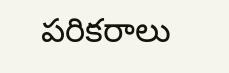పరికరాలు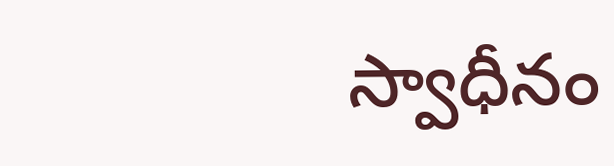స్వాధీనం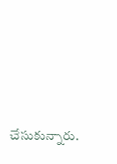చేసుకున్నారు.